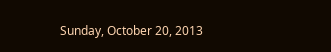Sunday, October 20, 2013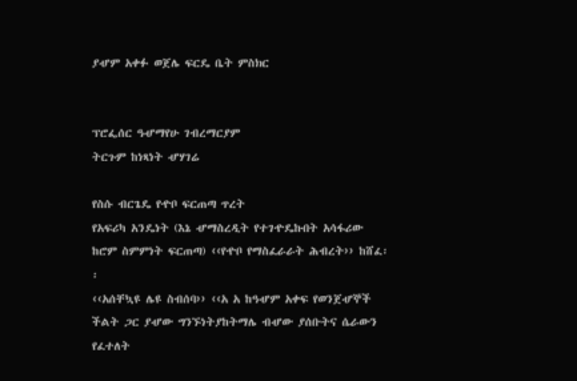ያሇም አቀፉ ወጀሌ ፍርዴ ቤት ምስክር


ፕሮፌሰር ዓሇማየሁ ገብረማርያም
ትርጉም ከነጻነት ሇሃገሬ

የስሱ ብርጌዴ የዯቦ ፍርጠጣ ጥረት
የአፍሪካ አንዴነት (እኔ ሇማስረዲት የተገዯዴኩበት አሳፋሪው ከሮም ስምምነት ፍርጠጣ) ‹‹የዯቦ የማስፈራራት ሕብረት›› ከሸፈ፡፡
‹‹አሰቸኳዩ ሌዩ ስብሰባ›› ‹‹አ አ ከዓሇም አቀፍ የወንጀሇኞች ችልት ጋር ያሇው ግንኙነትያከትማሌ ብሇው ያሰቡትና ሴራውን የፈተለት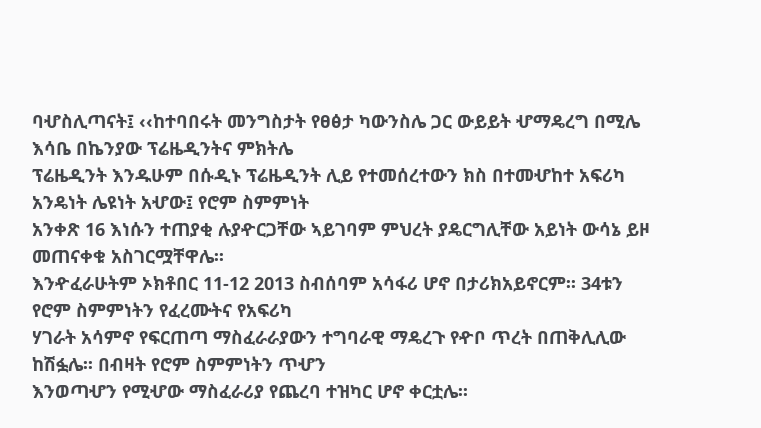ባሇስሊጣናት፤ ‹‹ከተባበሩት መንግስታት የፀፅታ ካውንስሌ ጋር ውይይት ሇማዴረግ በሚሌ እሳቤ በኬንያው ፕሬዜዲንትና ምክትሌ
ፕሬዜዲንት እንዱሁም በሱዲኑ ፕሬዜዲንት ሊይ የተመሰረተውን ክስ በተመሇከተ አፍሪካ አንዴነት ሌዩነት አሇው፤ የሮም ስምምነት
አንቀጽ 16 እነሱን ተጠያቂ ሉያዯርጋቸው ኣይገባም ምህረት ያዴርግሊቸው አይነት ውሳኔ ይዞ መጠናቀቁ አስገርሟቸዋሌ፡፡
እንዯፈራሁትም ኦክቶበር 11-12 2013 ስብሰባም አሳፋሪ ሆኖ በታሪክአይኖርም፡፡ 34ቱን የሮም ስምምነትን የፈረሙትና የአፍሪካ
ሃገራት አሳምኖ የፍርጠጣ ማስፈራራያውን ተግባራዊ ማዴረጉ የዯቦ ጥረት በጠቅሊሊው ከሽፏሌ፡፡ በብዛት የሮም ስምምነትን ጥሇን
እንወጣሇን የሚሇው ማስፈራሪያ የጨረባ ተዝካር ሆኖ ቀርቷሌ፡፡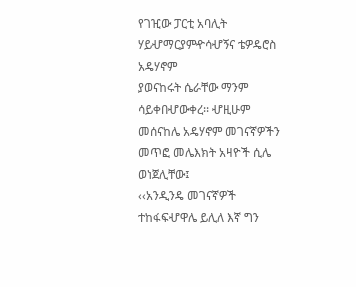የገዢው ፓርቲ አባሊት ሃይሇማርያምዯሳሇኝና ቴዎዴሮስ አዴሃኖም
ያወናከሩት ሴራቸው ማንም ሳይቀበሇውቀረ፡፡ ሇዚሁም መሰናከሌ አዴሃኖም መገናኛዎችን መጥፎ መሌእክት አዛዮች ሲሌ ወነጀሊቸው፤
‹‹አንዲንዴ መገናኛዎች ተከፋፍሇዋሌ ይሊለ እኛ ግን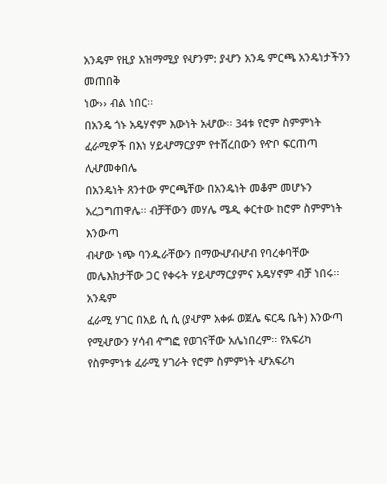አንዴም የዚያ አዝማሚያ የሇንም: ያሇን አንዴ ምርጫ አንዴነታችንን መጠበቅ
ነው›› ብል ነበር፡፡
በአንዴ ጎኑ አዴሃኖም እውነት አሇው፡፡ 34ቱ የሮም ስምምነት ፈራሚዎች በእነ ሃይሇማርያም የተሸረበውን የዯቦ ፍርጠጣ ሊሇመቀበሌ
በአንዴነት ጸንተው ምርጫቸው በአንዴነት መቆም መሆኑን አረጋግጠዋሌ፡፡ ብቻቸውን መሃሌ ሜዲ ቀርተው ከሮም ስምምነት እንውጣ
ብሇው ነጭ ባንዱራቸውን በማውሇብሇብ የባረቀባቸው መሌእክታቸው ጋር የቀሩት ሃይሇማርያምና አዴሃኖም ብቻ ነበሩ፡፡ አንዴም
ፈራሚ ሃገር በአይ ሲ ሲ (ያሇም አቀፉ ወጀሌ ፍርዴ ቤት) እንውጣ የሚሇውን ሃሳብ ዯግፎ የወገናቸው አሌነበረም፡፡ የአፍሪካ
የስምምነቱ ፈራሚ ሃገራት የሮም ስምምነት ሇአፍሪካ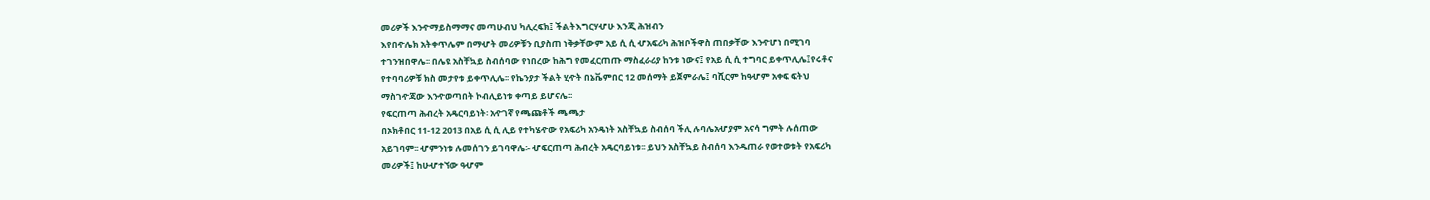መሪዎች እንዯማይስማማና መጣሁብህ ካሊረፍክ፤ ችልትእግርሃሇሁ እንጂ ሕዝብን
እየበዯሌክ አትቀጥሌም በማሇት መሪዎቹን ቢያስጠ ነቅቃቸውም አይ ሲ ሲ ሇአፍሪካ ሕዝቦችዋስ ጠበቃቸው እንዯሆነ በሚገባ
ተገንዝበዋሌ፡፡ በሌዩ አስቸኳይ ስብሰባው የነበረው ከሕግ የመፈርጠጡ ማስፈራሪያ ከንቱ ነውና፤ የአይ ሲ ሲ ተግባር ይቀጥሊሌ፤የሩቶና
የተባባሪዎቹ ክስ መታየቱ ይቀጥሊሌ፡፡ የኬንያታ ችልት ሂዯት በኔቬምበር 12 መሰማት ይጀምራሌ፤ ባሺርም ከዓሇም አቀፍ ፍትህ
ማስገዯጃው እንዯወጣበት ኮብሊይነቱ ቀጣይ ይሆናሌ፡፡
የፍርጠጣ ሕብረት አዴርባይነት፡ አዯገኛ የጫጩቶች ጫጫታ
በኦክቶበር 11-12 2013 በአይ ሲ ሲ ሊይ የተካሄዯው የአፍሪካ አንዴነት አስቸኳይ ስብሰባ ችሊ ሉባሌአሇያም አናሳ ግምት ሉሰጠው
አይገባም፡፡ ሇምንነቱ ሉመሰገን ይገባዋሌ፡- ሇፍርጠጣ ሕብረት አዴርባይነቱ፡፡ ይህን አስቸኳይ ስብሰባ እንዱጠራ የወተወቱት የአፍሪካ
መሪዎች፤ ከሁሇተኘው ዓሇም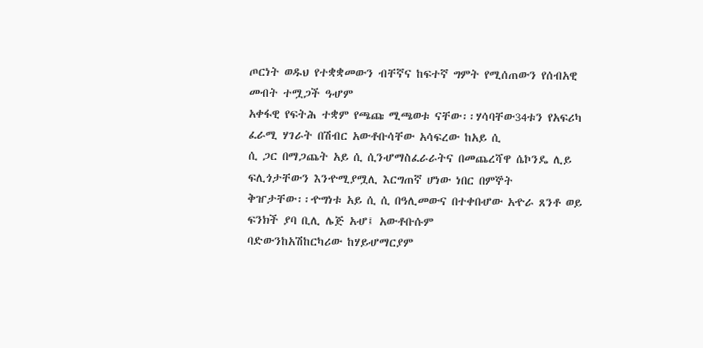ጦርነት ወዱህ የተቋቋመውን ብቸኛና ከፍተኛ ግምት የሚሰጠውን የሰብአዊ መብት ተሟጋች ዓሇም
አቀፋዊ የፍትሕ ተቋም የጫጩ ሚጫወቱ ናቸው፡፡ሃሳባቸው34ቱን የአፍሪካ ፈራሚ ሃገራት በሽብር አውቶቡሳቸው አሳፍረው ከአይ ሲ
ሲ ጋር በማጋጨት አይ ሲ ሲንሇማስፈራራትና በመጨረሻዋ ሴኮንዴ ሊይ ፍሊጎታቸውን እንዯሚያሟሊ እርግጠኛ ሆነው ነበር በምኞት
ቅዠታቸው፡፡ዯግነቱ አይ ሲ ሲ በዓሊመውና በተቀበሇው አዯራ ጸንቶ ወይ ፍንክች ያባ ቢሊ ሌጅ አሇ፤ አውቶቡሱም
ባድውንከአሽከርካሪው ከሃይሇማርያም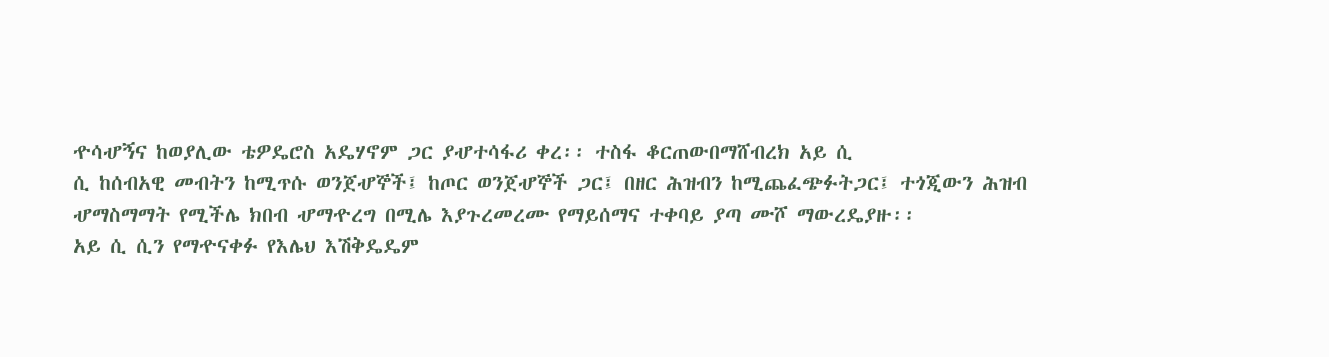ዯሳሇኝና ከወያሊው ቴዎዴሮስ አዴሃኖም ጋር ያሇተሳፋሪ ቀረ፡፡ ተስፋ ቆርጠውበማሸብረክ አይ ሲ
ሲ ከሰብአዊ መብትን ከሚጥሱ ወንጀሇኞች፤ ከጦር ወንጀሇኞች ጋር፤ በዘር ሕዝብን ከሚጨፈጭፉትጋር፤ ተጎጂውን ሕዝብ
ሇማስማማት የሚችሌ ክበብ ሇማዯረግ በሚሌ እያጉረመረሙ የማይሰማና ተቀባይ ያጣ ሙሾ ማውረዴያዙ፡፡
አይ ሲ ሲን የማዯናቀፉ የእሌህ እሽቅዴዴም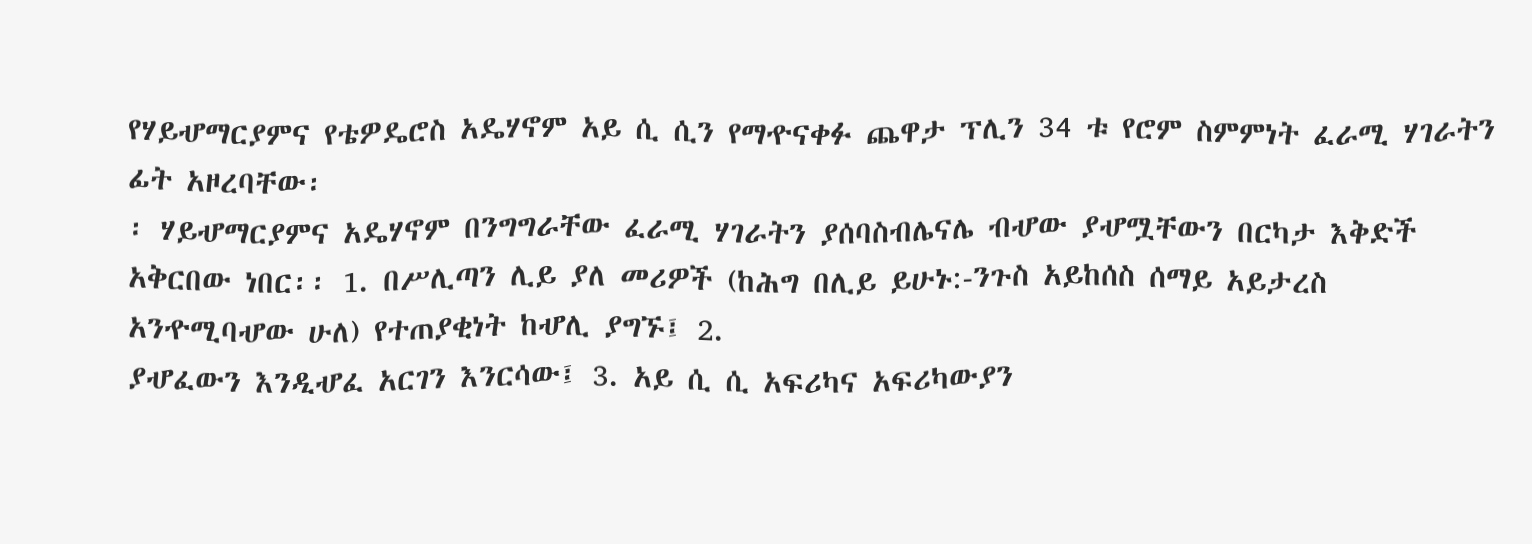የሃይሇማርያምና የቴዎዴሮስ አዴሃኖም አይ ሲ ሲን የማዯናቀፉ ጨዋታ ፕሊን 34 ቱ የሮም ስምምነት ፈራሚ ሃገራትን ፊት አዞረባቸው፡
፡ ሃይሇማርያምና አዴሃኖም በንግግራቸው ፈራሚ ሃገራትን ያሰባስብሌናሌ ብሇው ያሇሟቸውን በርካታ እቅድች አቅርበው ነበር፡፡ 1. በሥሊጣን ሊይ ያለ መሪዎች (ከሕግ በሊይ ይሁኑ:-ንጉስ አይከሰስ ሰማይ አይታረስ አንዯሚባሇው ሁለ) የተጠያቂነት ከሇሊ ያግኙ፤ 2.
ያሇፈውን እንዲሇፈ አርገን እንርሳው፤ 3. አይ ሲ ሲ አፍሪካና አፍሪካውያን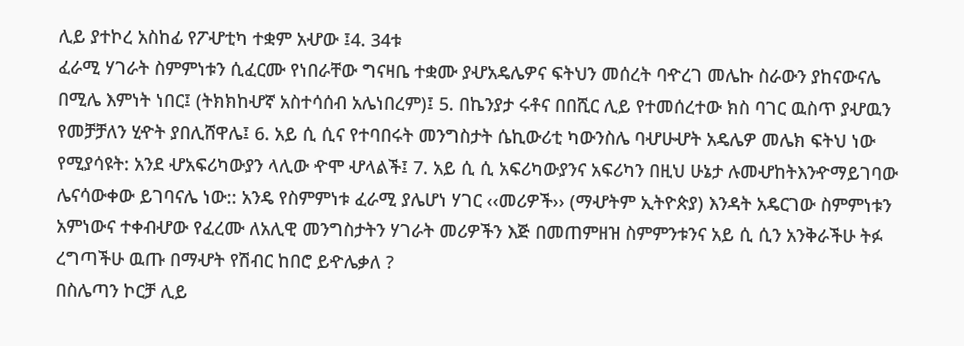ሊይ ያተኮረ አስከፊ የፖሇቲካ ተቋም አሇው ፤4. 34ቱ
ፈራሚ ሃገራት ስምምነቱን ሲፈርሙ የነበራቸው ግናዛቤ ተቋሙ ያሇአዴሌዎና ፍትህን መሰረት ባዯረገ መሌኩ ስራውን ያከናውናሌ
በሚሌ እምነት ነበር፤ (ትክክከሇኛ አስተሳሰብ አሌነበረም)፤ 5. በኬንያታ ሩቶና በበሺር ሊይ የተመሰረተው ክስ ባገር ዉስጥ ያሇዉን
የመቻቻለን ሂዯት ያበሊሸዋሌ፤ 6. አይ ሲ ሲና የተባበሩት መንግስታት ሴኪውሪቲ ካውንስሌ ባሇሁሇት አዴሌዎ መሌክ ፍትህ ነው
የሚያሳዩት: አንደ ሇአፍሪካውያን ላሊው ዯሞ ሇላልች፤ 7. አይ ሲ ሲ አፍሪካውያንና አፍሪካን በዚህ ሁኔታ ሉመሇከትእንዯማይገባው
ሌናሳውቀው ይገባናሌ ነው:: አንዴ የስምምነቱ ፈራሚ ያሌሆነ ሃገር ‹‹መሪዎች›› (ማሇትም ኢትዮጵያ) እንዳት አዴርገው ስምምነቱን
አምነውና ተቀብሇው የፈረሙ ለአሊዊ መንግስታትን ሃገራት መሪዎችን እጅ በመጠምዘዝ ስምምንቱንና አይ ሲ ሲን አንቅራችሁ ትፉ
ረግጣችሁ ዉጡ በማሇት የሽብር ከበሮ ይዯሌቃለ ?
በስሌጣን ኮርቻ ሊይ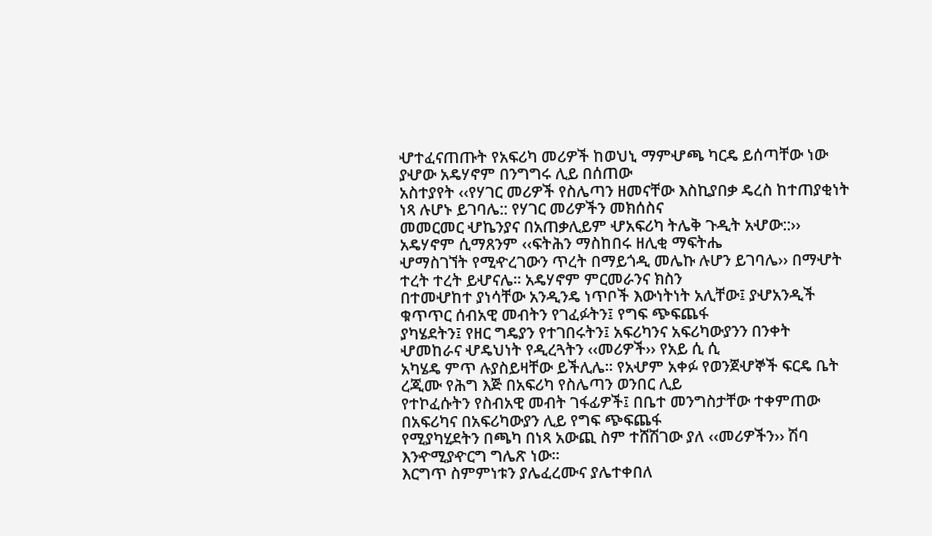ሇተፈናጠጡት የአፍሪካ መሪዎች ከወህኒ ማምሇጫ ካርዴ ይሰጣቸው ነው ያሇው አዴሃኖም በንግግሩ ሊይ በሰጠው
አስተያየት ‹‹የሃገር መሪዎች የስሌጣን ዘመናቸው እስኪያበቃ ዴረስ ከተጠያቂነት ነጻ ሉሆኑ ይገባሌ:: የሃገር መሪዎችን መክሰስና
መመርመር ሇኬንያና በአጠቃሊይም ሇአፍሪካ ትሌቅ ጉዲት አሇው::›› አዴሃኖም ሲማጸንም ‹‹ፍትሕን ማስከበሩ ዘሊቂ ማፍትሔ
ሇማስገኘት የሚዯረገውን ጥረት በማይጎዲ መሌኩ ሉሆን ይገባሌ›› በማሇት ተረት ተረት ይሇናሌ፡፡ አዴሃኖም ምርመራንና ክስን
በተመሇከተ ያነሳቸው አንዲንዴ ነጥቦች እውነትነት አሊቸው፤ ያሇአንዲች ቁጥጥር ሰብአዊ መብትን የገፈፉትን፤ የግፍ ጭፍጨፋ
ያካሄደትን፤ የዘር ግዴያን የተገበሩትን፤ አፍሪካንና አፍሪካውያንን በንቀት ሇመከራና ሇዴህነት የዲረጓትን ‹‹መሪዎች›› የአይ ሲ ሲ
አካሄዴ ምጥ ሉያስይዛቸው ይችሊሌ፡፡ የአሇም አቀፉ የወንጀሇኞች ፍርዴ ቤት ረጂሙ የሕግ እጅ በአፍሪካ የስሌጣን ወንበር ሊይ
የተኮፈሱትን የስብአዊ መብት ገፋፊዎች፤ በቤተ መንግስታቸው ተቀምጠው በአፍሪካና በአፍሪካውያን ሊይ የግፍ ጭፍጨፋ
የሚያካሂደትን በጫካ በነጻ አውጪ ስም ተሸሽገው ያለ ‹‹መሪዎችን›› ሽባ እንዯሚያዯርግ ግሌጽ ነው፡፡
እርግጥ ስምምነቱን ያሌፈረሙና ያሌተቀበለ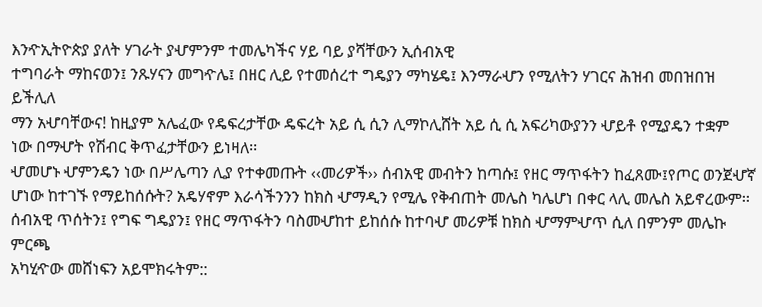እንዯኢትዮጵያ ያለት ሃገራት ያሇምንም ተመሌካችና ሃይ ባይ ያሻቸውን ኢሰብአዊ
ተግባራት ማከናወን፤ ንጹሃናን መግዯሌ፤ በዘር ሊይ የተመሰረተ ግዴያን ማካሄዴ፤ እንማራሇን የሚለትን ሃገርና ሕዝብ መበዝበዝ ይችሊለ
ማን አሇባቸውና! ከዚያም አሌፈው የዴፍረታቸው ዴፍረት አይ ሲ ሲን ሊማኮሊሸት አይ ሲ ሲ አፍሪካውያንን ሇይቶ የሚያዴን ተቋም
ነው በማሇት የሽብር ቅጥፈታቸውን ይነዛለ፡፡
ሇመሆኑ ሇምንዴን ነው በሥሌጣን ሊያ የተቀመጡት ‹‹መሪዎች›› ሰብአዊ መብትን ከጣሱ፤ የዘር ማጥፋትን ከፈጸሙ፤የጦር ወንጀሇኛ
ሆነው ከተገኙ የማይከሰሱት? አዴሃኖም እራሳችንንን ከክስ ሇማዲን የሚሌ የቅብጠት መሌስ ካሌሆነ በቀር ላሊ መሌስ አይኖረውም፡፡
ሰብአዊ ጥሰትን፤ የግፍ ግዴያን፤ የዘር ማጥፋትን ባስመሇከተ ይከሰሱ ከተባሇ መሪዎቹ ከክስ ሇማምሇጥ ሲለ በምንም መሌኩ ምርጫ
አካሂዯው መሸነፍን አይሞክሩትም::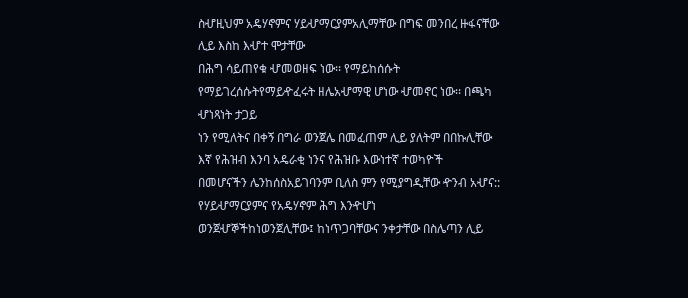ስሇዚህም አዴሃኖምና ሃይሇማርያምአሊማቸው በግፍ መንበረ ዙፋናቸው ሊይ እስከ እሇተ ሞታቸው
በሕግ ሳይጠየቁ ሇመወዘፍ ነው፡፡ የማይከሰሱት የማይገረሰሱትየማይዯፈሩት ዘሌአሇማዊ ሆነው ሇመኖር ነው፡፡ በጫካ ሇነጻነት ታጋይ
ነን የሚለትና በቀኝ በግራ ወንጀሌ በመፈጠም ሊይ ያለትም በበኩሊቸው እኛ የሕዝብ እንባ አዴራቂ ነንና የሕዝቡ እውነተኛ ተወካዮች
በመሆናችን ሌንከሰስአይገባንም ቢለስ ምን የሚያግዲቸው ዯንብ አሇና:: የሃይሇማርያምና የአዴሃኖም ሕግ እንዯሆነ
ወንጀሇኞችከነወንጀሊቸው፤ ከነጥጋባቸውና ንቀታቸው በስሌጣን ሊይ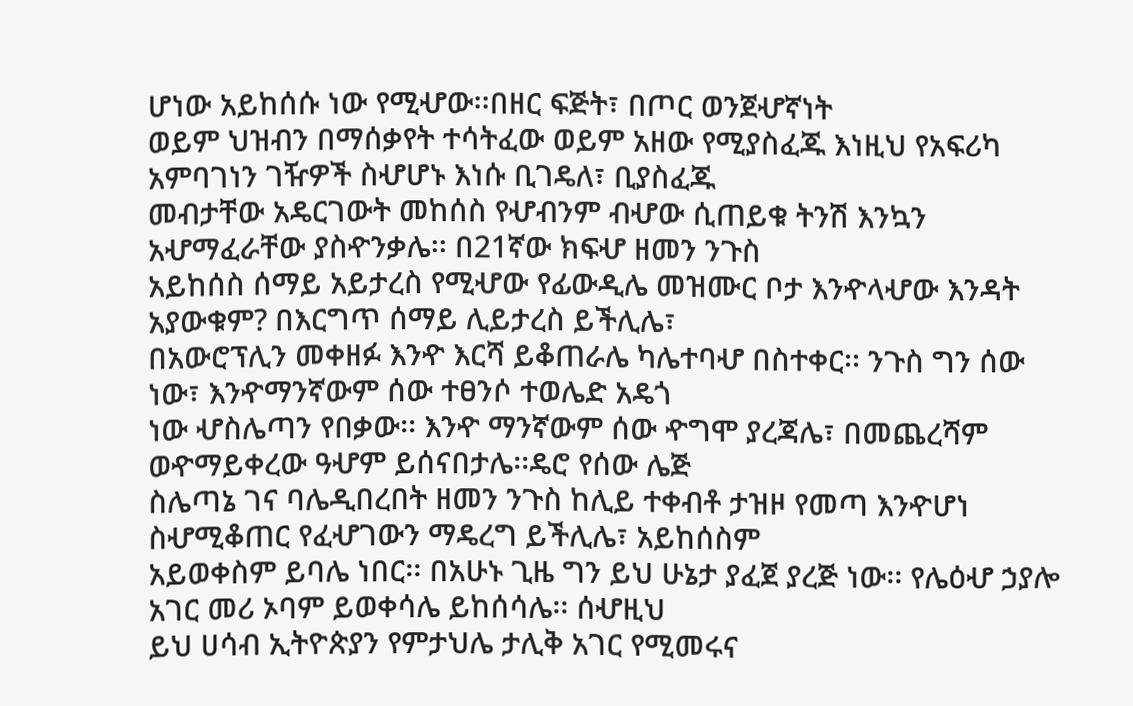ሆነው አይከሰሱ ነው የሚሇው፡፡በዘር ፍጅት፣ በጦር ወንጀሇኛነት
ወይም ህዝብን በማሰቃየት ተሳትፈው ወይም አዘው የሚያስፈጁ እነዚህ የአፍሪካ አምባገነን ገዥዎች ስሇሆኑ እነሱ ቢገዴለ፣ ቢያስፈጁ
መብታቸው አዴርገውት መከሰስ የሇብንም ብሇው ሲጠይቁ ትንሽ እንኳን አሇማፈራቸው ያስዯንቃሌ፡፡ በ21ኛው ክፍሇ ዘመን ንጉስ
አይከሰስ ሰማይ አይታረስ የሚሇው የፊውዲሌ መዝሙር ቦታ እንዯላሇው እንዳት አያውቁም? በእርግጥ ሰማይ ሊይታረስ ይችሊሌ፣
በአውሮፕሊን መቀዘፉ እንዯ እርሻ ይቆጠራሌ ካሌተባሇ በስተቀር፡፡ ንጉስ ግን ሰው ነው፣ እንዯማንኛውም ሰው ተፀንሶ ተወሌድ አዴጎ
ነው ሇስሌጣን የበቃው፡፡ እንዯ ማንኛውም ሰው ዯግሞ ያረጃሌ፣ በመጨረሻም ወዯማይቀረው ዓሇም ይሰናበታሌ፡፡ዴሮ የሰው ሌጅ
ስሌጣኔ ገና ባሌዲበረበት ዘመን ንጉስ ከሊይ ተቀብቶ ታዝዞ የመጣ እንዯሆነ ስሇሚቆጠር የፈሇገውን ማዴረግ ይችሊሌ፣ አይከሰስም
አይወቀስም ይባሌ ነበር፡፡ በአሁኑ ጊዜ ግን ይህ ሁኔታ ያፈጀ ያረጅ ነው፡፡ የሌዕሇ ኃያሎ አገር መሪ ኦባም ይወቀሳሌ ይከሰሳሌ፡፡ ሰሇዚህ
ይህ ሀሳብ ኢትዮጵያን የምታህሌ ታሊቅ አገር የሚመሩና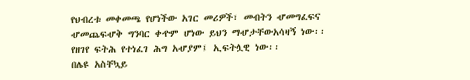የህብረቱ መቀመጫ የሆነችው አገር መሪዎች፣ መብትን ሇመግፈፍና
ሇመጨፍሇቅ ግንባር ቀዯም ሆነው ይህን ማሇታቸውአሳዛኝ ነው፡፡
የዘገየ ፍትሕ የተነፈገ ሕግ አሇያም፤ ኢፍትሏዊ ነው፡፡
በሌዩ አስቸኳይ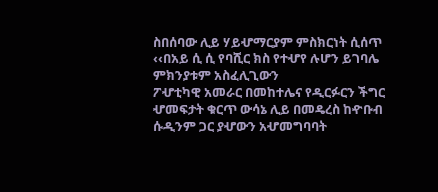ስበሰባው ሊይ ሃይሇማርያም ምስክርነት ሲሰጥ ‹‹በአይ ሲ ሲ የባሺር ክስ የተሇየ ሉሆን ይገባሌ ምክንያቱም አስፈሊጊውን
ፖሇቲካዊ አመራር በመከተሌና የዲርፉርን ችግር ሇመፍታት ቁርጥ ውሳኔ ሊይ በመዴረስ ከዯቡብ ሱዲንም ጋር ያሇውን አሇመግባባት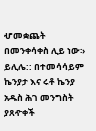ሇመቋጨት በመንቀሳቀስ ሊይ ነው፡› ይሊሌ:: በተመሳሳይም ኬንያታ እና ሩቶ ኬንያ አዱስ ሕገ መንግስት ያጸዯቀች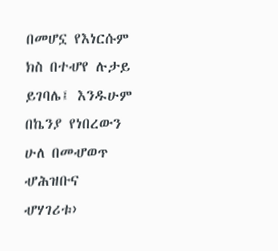በመሆኗ የእነርሱም
ክስ በተሇየ ሉታይ ይገባሌ፤ እንዱሁም በኬንያ የነበረውን ሁለ በመሇወጥ ሇሕዝቡና ሇሃገሪቱ›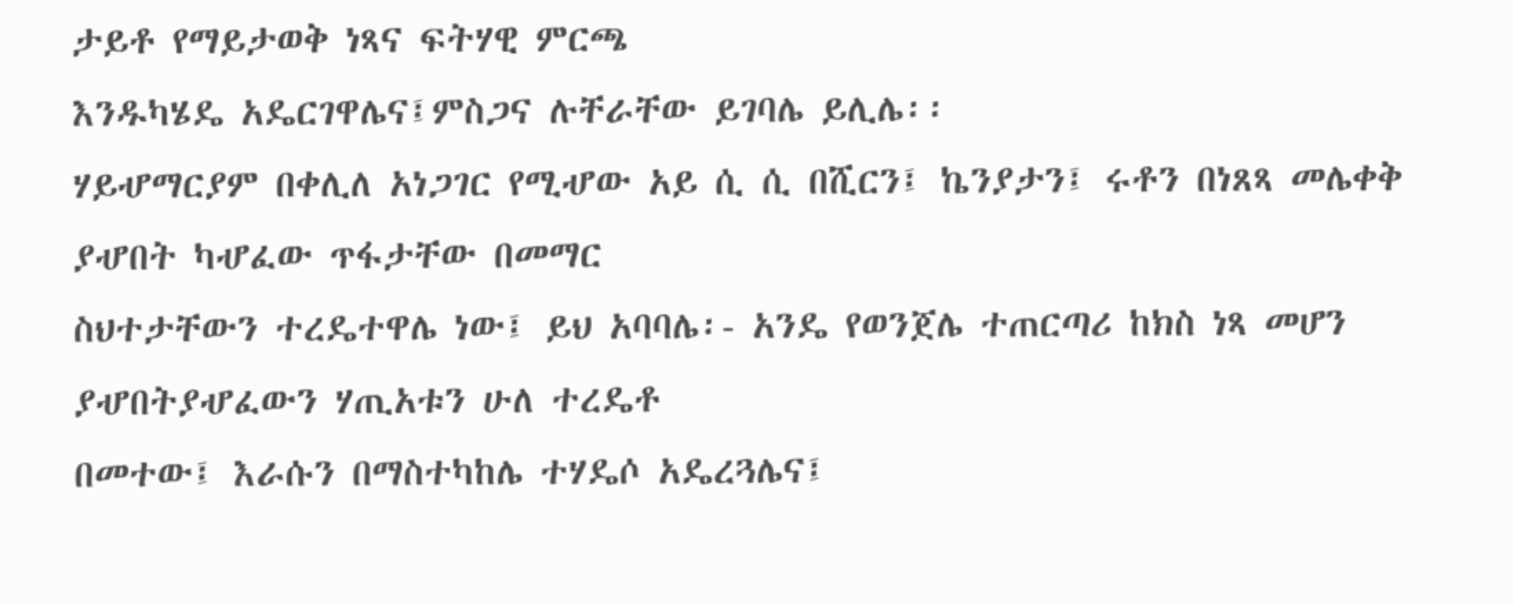ታይቶ የማይታወቅ ነጻና ፍትሃዊ ምርጫ
እንዱካሄዴ አዴርገዋሌና፤ምስጋና ሉቸራቸው ይገባሌ ይሊሌ፡፡
ሃይሇማርያም በቀሊለ አነጋገር የሚሇው አይ ሲ ሲ በሺርን፤ ኬንያታን፤ ሩቶን በነጸጻ መሌቀቅ ያሇበት ካሇፈው ጥፋታቸው በመማር
ስህተታቸውን ተረዴተዋሌ ነው፤ ይህ አባባሌ፡- አንዴ የወንጀሌ ተጠርጣሪ ከክስ ነጻ መሆን ያሇበትያሇፈውን ሃጢአቱን ሁለ ተረዴቶ
በመተው፤ እራሱን በማስተካከሌ ተሃዴሶ አዴረጓሌና፤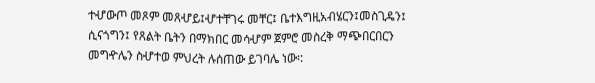ተሇውጦ መጾም መጸሇይ፤ሇተቸገሩ መቸር፤ ቤተእግዚአብሄርን፤መስጊዴን፤
ሲናጎግን፤ የጸልት ቤትን በማክበር መሳሇም ጀምሮ መስረቅ ማጭበርበርን መግዯሌን ስሇተወ ምህረት ሉሰጠው ይገባሌ ነው፡: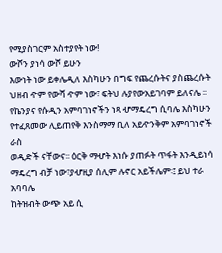የሚያስገርም አስተያየት ነው!
ውሾን ያነሳ ውሾ ይሁን
እውነት ነው ይቀሌዲለ እስካሁን በግፍ የጨረሱትና ያስጨረሱት ህዘብ ዯም የውሻ ዯም ነው፣ ፍትህ ሉያየውአይገባም ይለናሌ ፡፡
የኬንያና የሱዲን አምባገነኖችን ነጻ ሇማዴረግ ሲባሌ እስካሁን የተፈጸመው ሊይጠየቅ እንስማማ ቢለ አይዯንቅም አምባገነኖች ራስ
ወዲድች ናቸውና፡፡ ዕርቅ ማሇት እነሱ ያጠፉት ጥፋት እንዲይነሳ ማዴረግ ብቻ ነው፣ያሇዚያ ሰሊም ሉኖር አይችሌም፡፤ ይህ ተራ አባባሌ
ከትዝብት ውጭ አይ ሲ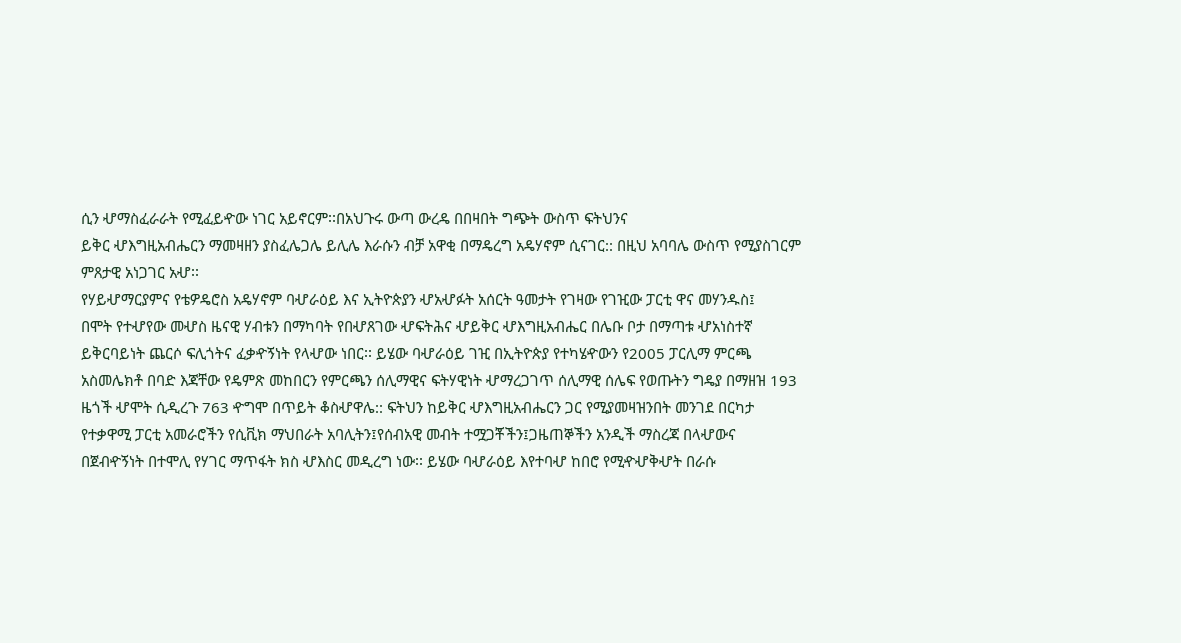ሲን ሇማስፈራራት የሚፈይዯው ነገር አይኖርም፡፡በአህጉሩ ውጣ ውረዴ በበዛበት ግጭት ውስጥ ፍትህንና
ይቅር ሇእግዚአብሔርን ማመዛዘን ያስፈሌጋሌ ይሊሌ እራሱን ብቻ አዋቂ በማዴረግ አዴሃኖም ሲናገር:: በዚህ አባባሌ ውስጥ የሚያስገርም
ምጸታዊ አነጋገር አሇ፡፡
የሃይሇማርያምና የቴዎዴሮስ አዴሃኖም ባሇራዕይ እና ኢትዮጵያን ሇአሇፉት አሰርት ዓመታት የገዛው የገዢው ፓርቲ ዋና መሃንዱስ፤
በሞት የተሇየው መሇስ ዜናዊ ሃብቱን በማካባት የበሇጸገው ሇፍትሕና ሇይቅር ሇእግዚአብሔር በሌቡ ቦታ በማጣቱ ሇአነስተኛ
ይቅርባይነት ጨርሶ ፍሊጎትና ፈቃዯኝነት የላሇው ነበር፡፡ ይሄው ባሇራዕይ ገዢ በኢትዮጵያ የተካሄዯውን የ2005 ፓርሊማ ምርጫ
አስመሌክቶ በባድ እጃቸው የዴምጽ መከበርን የምርጫን ሰሊማዊና ፍትሃዊነት ሇማረጋገጥ ሰሊማዊ ሰሌፍ የወጡትን ግዴያ በማዘዝ 193
ዜጎች ሇሞት ሲዲረጉ 763 ዯግሞ በጥይት ቆስሇዋሌ:: ፍትህን ከይቅር ሇእግዚአብሔርን ጋር የሚያመዛዝንበት መንገደ በርካታ
የተቃዋሚ ፓርቲ አመራሮችን የሲቪክ ማህበራት አባሊትን፤የሰብአዊ መብት ተሟጋቾችን፤ጋዜጠኞችን አንዲች ማስረጃ በላሇውና
በጀብዯኝነት በተሞሊ የሃገር ማጥፋት ክስ ሇእስር መዲረግ ነው፡፡ ይሄው ባሇራዕይ እየተባሇ ከበሮ የሚዯሇቅሇት በራሱ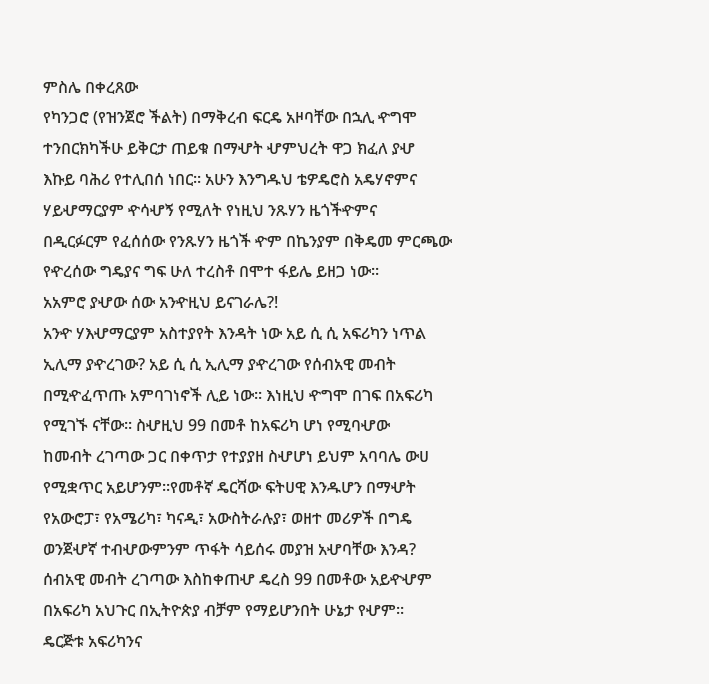ምስሌ በቀረጸው
የካንጋሮ (የዝንጀሮ ችልት) በማቅረብ ፍርዴ አዞባቸው በኋሊ ዯግሞ ተንበርክካችሁ ይቅርታ ጠይቁ በማሇት ሇምህረት ዋጋ ክፈለ ያሇ
እኩይ ባሕሪ የተሊበሰ ነበር፡፡ አሁን እንግዱህ ቴዎዴሮስ አዴሃኖምና ሃይሇማርያም ዯሳሇኝ የሚለት የነዚህ ንጹሃን ዜጎችዯምና
በዲርፉርም የፈሰሰው የንጹሃን ዜጎች ዯም በኬንያም በቅዴመ ምርጫው የዯረሰው ግዴያና ግፍ ሁለ ተረስቶ በሞተ ፋይሌ ይዘጋ ነው፡፡
አአምሮ ያሇው ሰው አንዯዚህ ይናገራሌ?!
አንዯ ሃእሇማርያም አስተያየት እንዳት ነው አይ ሲ ሲ አፍሪካን ነጥል ኢሊማ ያዯረገው? አይ ሲ ሲ ኢሊማ ያዯረገው የሰብአዊ መብት
በሚዯፈጥጡ አምባገነኖች ሊይ ነው፡፡ እነዚህ ዯግሞ በገፍ በአፍሪካ የሚገኙ ናቸው፡፡ ስሇዚህ 99 በመቶ ከአፍሪካ ሆነ የሚባሇው
ከመብት ረገጣው ጋር በቀጥታ የተያያዘ ስሇሆነ ይህም አባባሌ ውሀ የሚቋጥር አይሆንም፡፡የመቶኛ ዴርሻው ፍትሀዊ እንዱሆን በማሇት
የአውሮፓ፣ የአሜሪካ፣ ካናዲ፣ አውስትራሉያ፣ ወዘተ መሪዎች በግዴ ወንጀሇኛ ተብሇውምንም ጥፋት ሳይሰሩ መያዝ አሇባቸው እንዳ?
ሰብአዊ መብት ረገጣው እስከቀጠሇ ዴረስ 99 በመቶው አይዯሇም በአፍሪካ አህጉር በኢትዮጵያ ብቻም የማይሆንበት ሁኔታ የሇም፡፡
ዴርጅቱ አፍሪካንና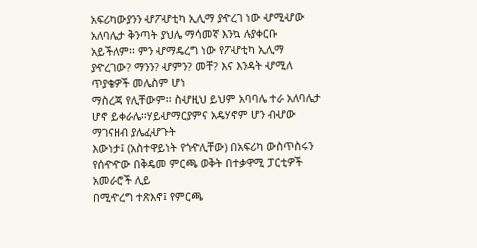አፍሪካውያንን ሇፖሇቲካ ኢሊማ ያዯረገ ነው ሇሚሇው አለባሌታ ቅንጣት ያህሌ ማሳመኛ እንኳ ሉያቀርቡ
አይችለም፡፡ ምን ሇማዴረግ ነው የፖሇቲካ ኢሊማ ያዯረገው? ማንን? ሇምን? መቸ? እና እንዳት ሇሚለ ጥያቄዎች መሌስም ሆነ
ማስረጃ የሊቸውም፡፡ ስሇዚህ ይህም አባባሌ ተራ አለባሌታ ሆኖ ይቀራሌ፡፡ሃይሇማርያምና አዴሃኖም ሆን ብሇው ማገናዘብ ያሌፈሇጉት
እውነታ፤ (አስተዋይነት የጎዯሊቸው) በአፍሪካ ውስጥስሩን የሰዯዯው በቅዴመ ምርጫ ወቅት በተቃዋሚ ፓርቲዎች አመራሮች ሊይ
በሚዯረግ ተጽእኖ፤ የምርጫ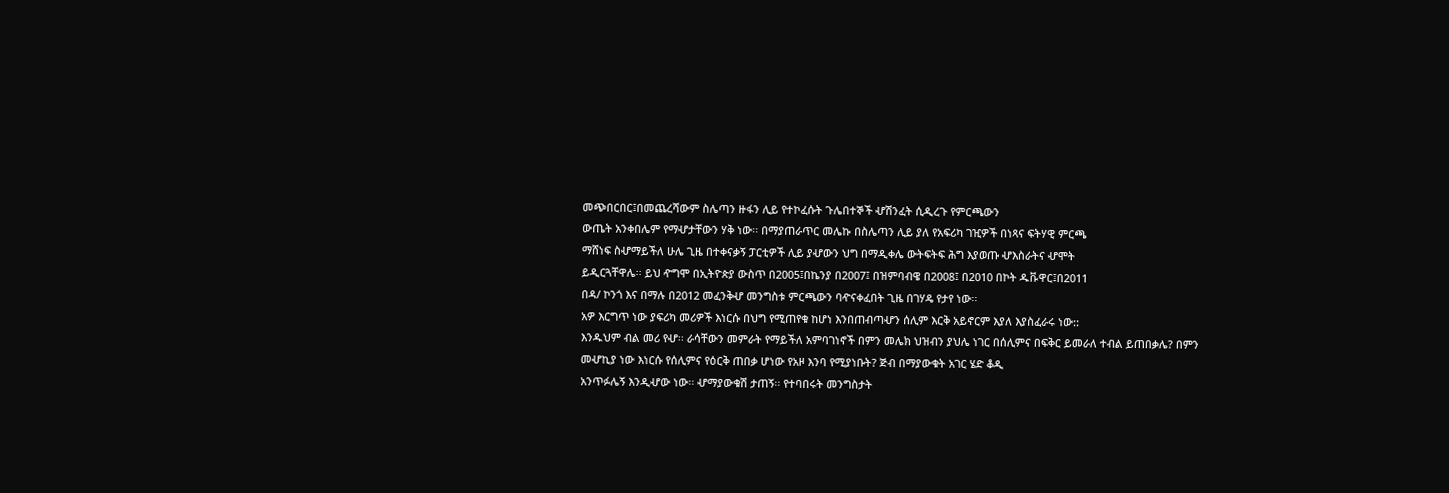መጭበርበር፤በመጨረሻውም ስሌጣን ዙፋን ሊይ የተኮፈሱት ጉሌበተኞች ሇሽንፈት ሲዲረጉ የምርጫውን
ውጤት አንቀበሌም የማሇታቸውን ሃቅ ነው፡፡ በማያጠራጥር መሌኩ በስሌጣን ሊይ ያለ የአፍሪካ ገዢዎች በነጻና ፍትሃዊ ምርጫ
ማሸነፍ ስሇማይችለ ሁሌ ጊዜ በተቀናቃኝ ፓርቲዎች ሊይ ያሇውን ህግ በማዲቀሌ ውትፍትፍ ሕግ እያወጡ ሇእስራትና ሇሞት
ይዲርጓቸዋሌ፡፡ ይህ ዯግሞ በኢትዮጵያ ውስጥ በ2005፤በኬንያ በ2007፤ በዝምባብዌ በ2008፤ በ2010 በኮት ዱቩዋር፤በ2011
በዳ/ ኮንጎ እና በማሉ በ2012 መፈንቅሇ መንግስቱ ምርጫውን ባዯናቀፈበት ጊዜ በገሃዴ የታየ ነው፡፡
አዎ እርግጥ ነው ያፍሪካ መሪዎች እነርሱ በህግ የሚጠየቁ ከሆነ እንበጠብጣሇን ሰሊም እርቅ አይኖርም እያለ እያስፈራሩ ነው::
እንዱህም ብል መሪ የሇ፡፡ ራሳቸውን መምራት የማይችለ አምባገነኖች በምን መሌክ ህዝብን ያህሌ ነገር በሰሊምና በፍቅር ይመራለ ተብል ይጠበቃሌ? በምን መሇኪያ ነው እነርሱ የሰሊምና የዕርቅ ጠበቃ ሆነው የአዞ እንባ የሚያነቡት? ጅብ በማያውቁት አገር ሄድ ቆዲ
አንጥፉሌኝ እንዲሇው ነው፡፡ ሇማያውቁሽ ታጠኝ፡፡ የተባበሩት መንግስታት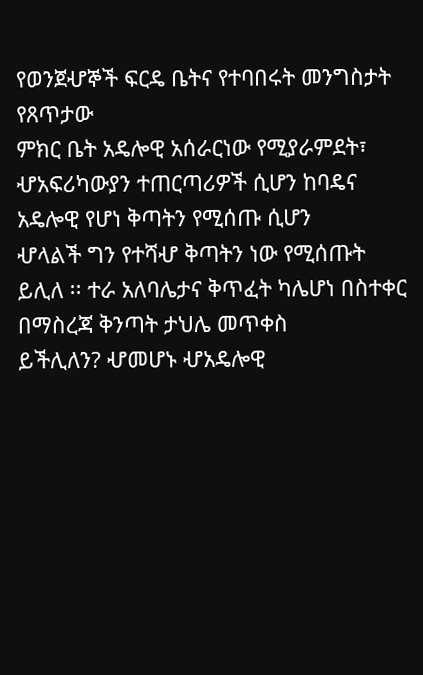የወንጀሇኞች ፍርዴ ቤትና የተባበሩት መንግስታት የጸጥታው
ምክር ቤት አዴሎዊ አሰራርነው የሚያራምደት፣ ሇአፍሪካውያን ተጠርጣሪዎች ሲሆን ከባዴና አዴሎዊ የሆነ ቅጣትን የሚሰጡ ሲሆን
ሇላልች ግን የተሻሇ ቅጣትን ነው የሚሰጡት ይሊለ ፡፡ ተራ አለባሌታና ቅጥፈት ካሌሆነ በስተቀር በማስረጃ ቅንጣት ታህሌ መጥቀስ
ይችሊለን? ሇመሆኑ ሇአዴሎዊ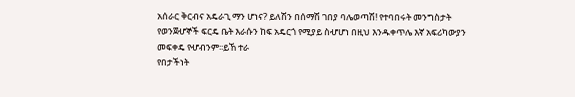አሰራር ቅርብና አዴራጊ ማን ሆነና? ይለሽን በሰማሽ ገበያ ባሌወጣሽ! የተባበሩት መንግስታት
የወንጀሇኞች ፍርዴ ቤት እራሱን ከፍ አዴርጎ የሚያይ ስሇሆነ በዚህ እንዱቀጥሌ እኛ አፍሪካውያን መፍቀዴ የሇብንም፡፡ይኸ ተራ
የበታችነት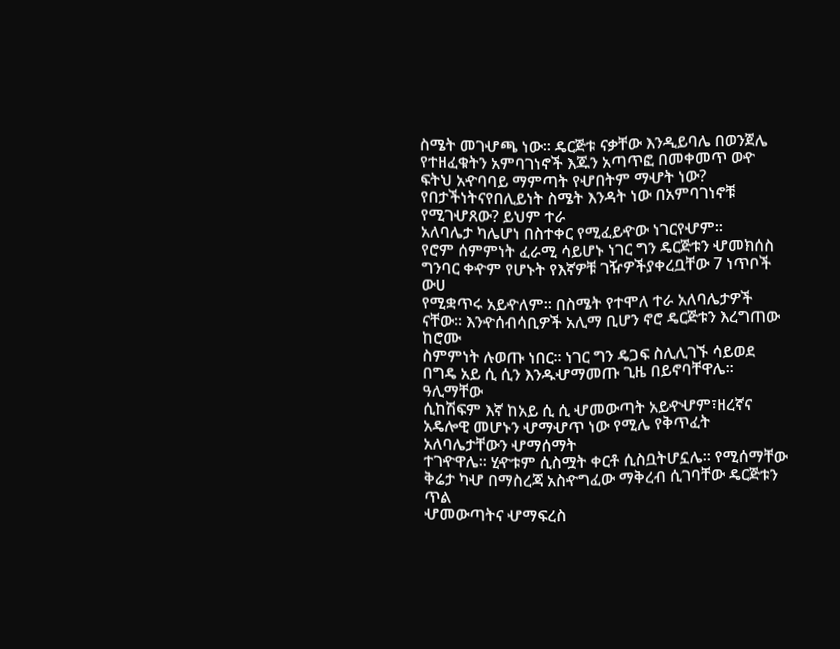ስሜት መገሇጫ ነው፡፡ ዴርጅቱ ናቃቸው እንዲይባሌ በወንጀሌ የተዘፈቁትን አምባገነኖች እጁን አጣጥፎ በመቀመጥ ወዯ
ፍትህ አዯባባይ ማምጣት የሇበትም ማሇት ነው? የበታችነትናየበሊይነት ስሜት እንዳት ነው በአምባገነኖቹ የሚገሇጸው? ይህም ተራ
አለባሌታ ካሌሆነ በስተቀር የሚፈይዯው ነገርየሇም፡፡
የሮም ሰምምነት ፈራሚ ሳይሆኑ ነገር ግን ዴርጅቱን ሇመክሰስ ግንባር ቀዯም የሆኑት የእኛዎቹ ገዥዎችያቀረቧቸው 7 ነጥቦች ውሀ
የሚቋጥሩ አይዯለም፡፡ በስሜት የተሞለ ተራ አለባሌታዎች ናቸው፡፡ እንዯሰብሳቢዎች አሊማ ቢሆን ኖሮ ዴርጅቱን እረግጠው ከሮሙ
ስምምነት ሉወጡ ነበር፡፡ ነገር ግን ዴጋፍ ስሊሊገኙ ሳይወደ በግዴ አይ ሲ ሲን እንዱሇማመጡ ጊዜ በይኖባቸዋሌ፡፡ ዓሊማቸው
ሲከሽፍም እኛ ከአይ ሲ ሲ ሇመውጣት አይዯሇም፣ዘረኛና አዴሎዊ መሆኑን ሇማሇጥ ነው የሚሌ የቅጥፈት አለባሌታቸውን ሇማሰማት
ተገዯዋሌ፡፡ ሂዯቱም ሲስሟት ቀርቶ ሲስቧትሆኗሌ፡፡ የሚሰማቸው ቅሬታ ካሇ በማስረጃ አስዯግፈው ማቅረብ ሲገባቸው ዴርጅቱን ጥል
ሇመውጣትና ሇማፍረስ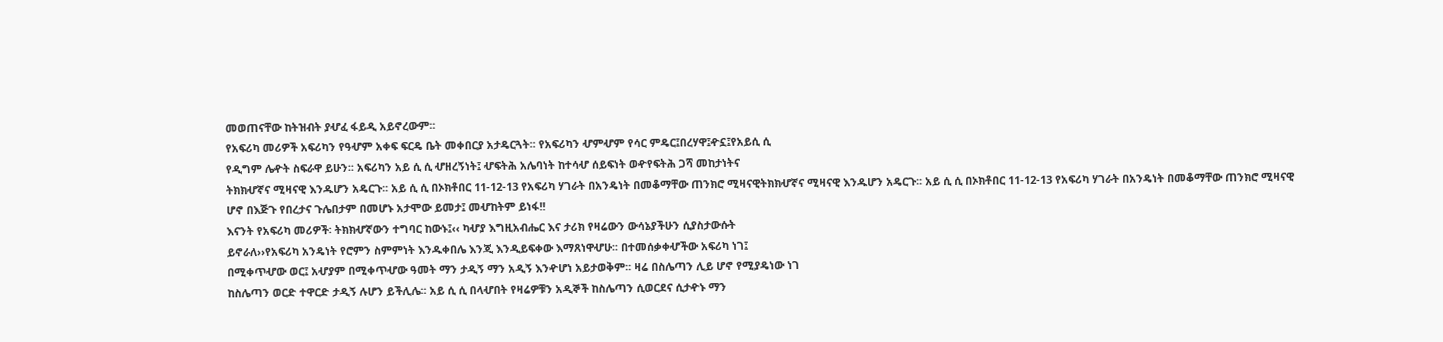መወጠናቸው ከትዝብት ያሇፈ ፋይዲ አይኖረውም፡፡
የአፍሪካ መሪዎች አፍሪካን የዓሇም አቀፍ ፍርዴ ቤት መቀበርያ አታዴርጓት፡፡ የአፍሪካን ሇምሇም የሳር ምዴር፤በረሃዋ፤ዯኗ፤የአይሲ ሲ
የዲግም ሌዯት ስፍራዋ ይሁን፡፡ አፍሪካን አይ ሲ ሲ ሇዘረኝነት፤ ሇፍትሕ አሌባነት ከተሳሇ ሰይፍነት ወዯየፍትሕ ጋሻ መከታነትና
ትክክሇኛና ሚዛናዊ እንዱሆን አዴርጉ፡፡ አይ ሲ ሲ በኦክቶበር 11-12-13 የአፍሪካ ሃገራት በአንዴነት በመቆማቸው ጠንክሮ ሚዛናዊትክክሇኛና ሚዛናዊ እንዱሆን አዴርጉ፡፡ አይ ሲ ሲ በኦክቶበር 11-12-13 የአፍሪካ ሃገራት በአንዴነት በመቆማቸው ጠንክሮ ሚዛናዊ
ሆኖ በእጅጉ የበረታና ጉሌበታም በመሆኑ አታሞው ይመታ፤ መሇከትም ይነፋ!!
እናንት የአፍሪካ መሪዎች፡ ትክክሇኛውን ተግባር ከውኑ፤‹‹ ካሇያ እግዚአብሔር እና ታሪክ የዛሬውን ውሳኔያችሁን ሲያስታውሱት
ይኖራለ››የአፍሪካ አንዴነት የሮምን ስምምነት እንዱቀበሌ እንጂ እንዲይፍቀው እማጸነዋሇሁ፡፡ በተመሰቃቀሇችው አፍሪካ ነገ፤
በሚቀጥሇው ወር፤ አሇያም በሚቀጥሇው ዓመት ማን ታዲኝ ማን አዲኝ እንዯሆነ አይታወቅም፡፡ ዛሬ በስሌጣን ሊይ ሆኖ የሚያዴነው ነገ
ከስሌጣን ወርድ ተዋርድ ታዲኝ ሉሆን ይችሊሌ፡፡ አይ ሲ ሲ በላሇበት የዛሬዎቹን አዲኞች ከስሌጣን ሲወርደና ሲታዯኑ ማን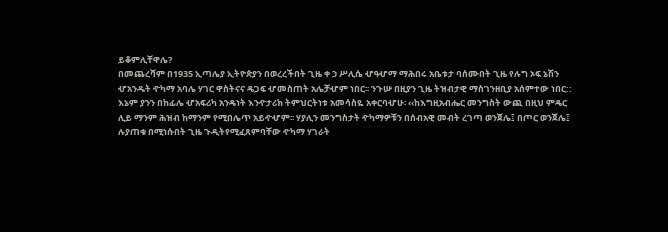ይቆምሊቸዋሌ?
በመጨረሻም በ1935 ኢጣሌያ ኢትዮጵያን በወረረችበት ጊዜ ቀ ኃ ሥሊሴ ሇዓሇማ ማሕበሩ አቤቱታ ባሰሙበት ጊዜ የሉግ ኦፍ ኔሽን
ሇአንዱት ዯካማ አባሌ ሃገር ዋስትናና ዴጋፍ ሇመስጠት አሌቻሇም ነበር፡፡ ንጉሡ በዚያን ጊዜ ትዝብታዊ ማስገንዘቢያ አሰምተው ነበር::
እኔም ያንን በከፊሌ ሇአፍሪካ አንዴነት እንዯታሪክ ትምህርትነቱ አመሳስዬ አቀርባሇሁ፡ ‹‹ከእግዚአብሔር መንግስት ውጪ በዚህ ምዴር
ሊይ ማንም ሕዝብ ከማንም የሚበሌጥ አይዯሇም፡፡ ሃያሊን መንግስታት ዯካማዎቹን በሰብአዊ መብት ረገጣ ወንጀሌ፤ በጦር ወንጀሌ፤
ሉያጠቁ በሚነሱበት ጊዜ ጉዲትየሚፈጸምባቸው ዯካማ ሃገራት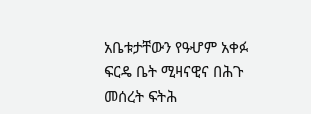አቤቱታቸውን የዓሇም አቀፉ ፍርዴ ቤት ሚዛናዊና በሕጉ መሰረት ፍትሕ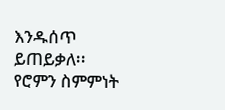እንዱሰጥ ይጠይቃለ፡፡የሮምን ስምምነት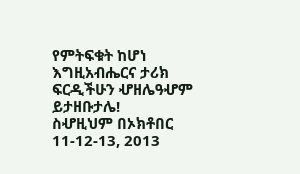የምትፍቁት ከሆነ እግዚአብሔርና ታሪክ ፍርዲችሁን ሇዘሌዓሇም ይታዘቡታሌ!
ስሇዚህም በኦክቶበር 11-12-13, 2013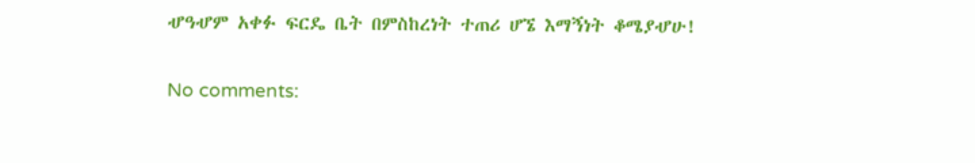ሇዓሇም አቀፉ ፍርዴ ቤት በምስከረነት ተጠሪ ሆኜ እማኝነት ቆሜያሇሁ!

No comments: